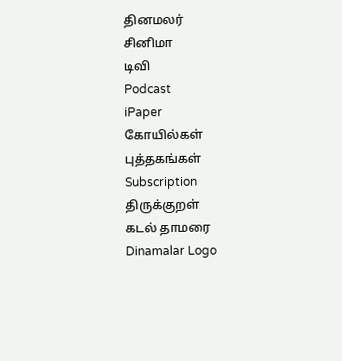தினமலர்
சினிமா
டிவி
Podcast
iPaper
கோயில்கள்
புத்தகங்கள்
Subscription
திருக்குறள்
கடல் தாமரை
Dinamalar Logo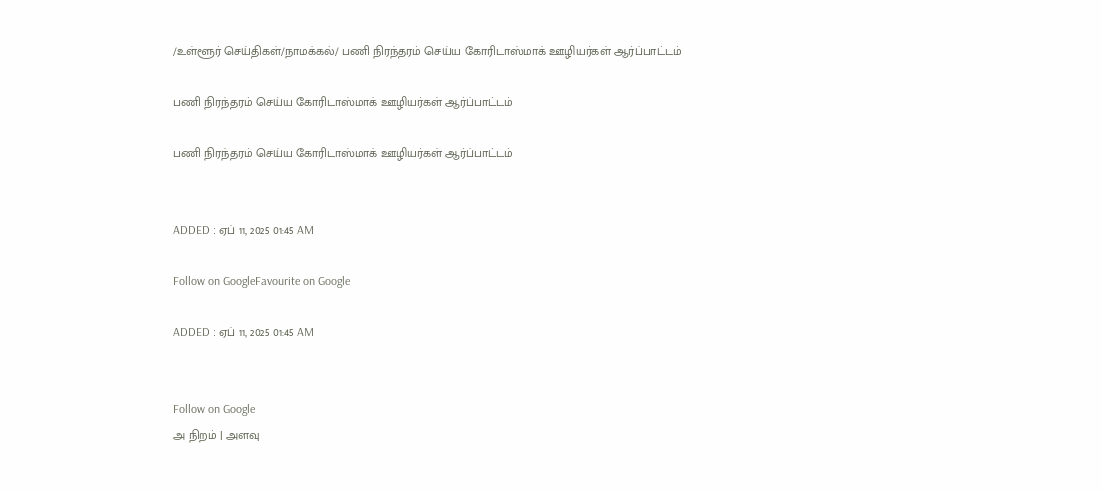/உள்ளூர் செய்திகள்/நாமக்கல்/ பணி நிரந்தரம் செய்ய கோரிடாஸ்மாக் ஊழியர்கள் ஆர்ப்பாட்டம்

பணி நிரந்தரம் செய்ய கோரிடாஸ்மாக் ஊழியர்கள் ஆர்ப்பாட்டம்

பணி நிரந்தரம் செய்ய கோரிடாஸ்மாக் ஊழியர்கள் ஆர்ப்பாட்டம்


ADDED : ஏப் 11, 2025 01:45 AM

Follow on GoogleFavourite on Google

ADDED : ஏப் 11, 2025 01:45 AM


Follow on Google
அ நிறம் | அளவு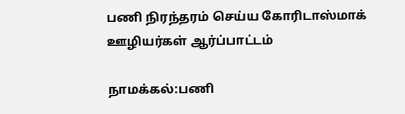பணி நிரந்தரம் செய்ய கோரிடாஸ்மாக் ஊழியர்கள் ஆர்ப்பாட்டம்

நாமக்கல்:பணி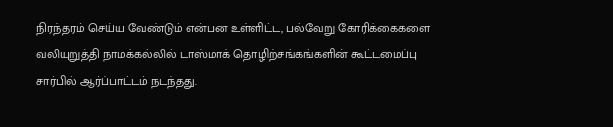நிரந்தரம் செய்ய வேண்டும் என்பன உள்ளிட்ட, பல்வேறு கோரிக்கைகளை வலியுறுத்தி நாமக்கல்லில் டாஸ்மாக் தொழிற்சங்கங்களின் கூட்டமைப்பு சார்பில் ஆர்ப்பாட்டம் நடந்தது.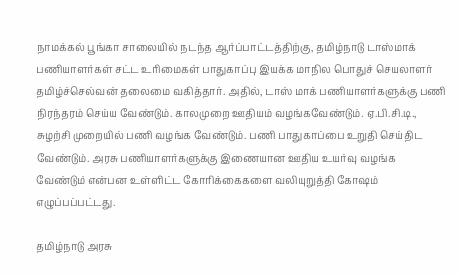நாமக்கல் பூங்கா சாலையில் நடந்த ஆர்ப்பாட்டத்திற்கு, தமிழ்நாடு டாஸ்மாக் பணியாளர்கள் சட்ட உரிமைகள் பாதுகாப்பு இயக்க மாநில பொதுச் செயலாளர் தமிழ்ச்செல்வன் தலைமை வகித்தார். அதில், டாஸ் மாக் பணியாளர்களுக்கு பணி நிரந்தரம் செய்ய வேண்டும். காலமுறை ஊதியம் வழங்கவேண்டும். ஏ.பி.சி.டி., சுழற்சி முறையில் பணி வழங்க வேண்டும். பணி பாதுகாப்பை உறுதி செய்திட வேண்டும். அரசு பணியாளர்களுக்கு இணையான ஊதிய உயர்வு வழங்க வேண்டும் என்பன உள்ளிட்ட கோரிக்கைகளை வலியுறுத்தி கோஷம் எழுப்பப்பட்டது.

தமிழ்நாடு அரசு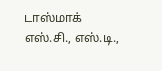டாஸ்மாக் எஸ்.சி., எஸ்.டி.,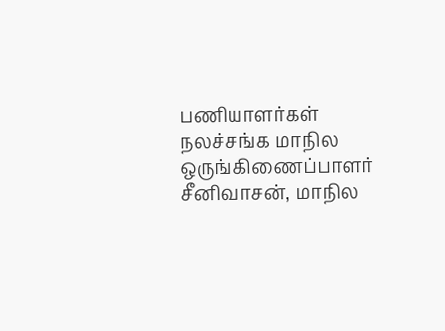பணியாளர்கள் நலச்சங்க மாநில ஒருங்கிணைப்பாளர் சீனிவாசன், மாநில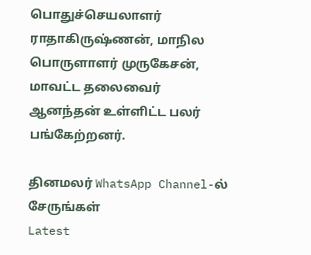பொதுச்செயலாளர் ராதாகிருஷ்ணன், மாநில பொருளாளர் முருகேசன், மாவட்ட தலைவைர் ஆனந்தன் உள்ளிட்ட பலர் பங்கேற்றனர்.

தினமலர் WhatsApp Channel-ல் சேருங்கள்
Latest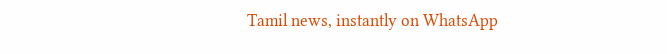Tamil news, instantly on WhatsApp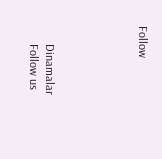Follow





      Dinamalar
      Follow us